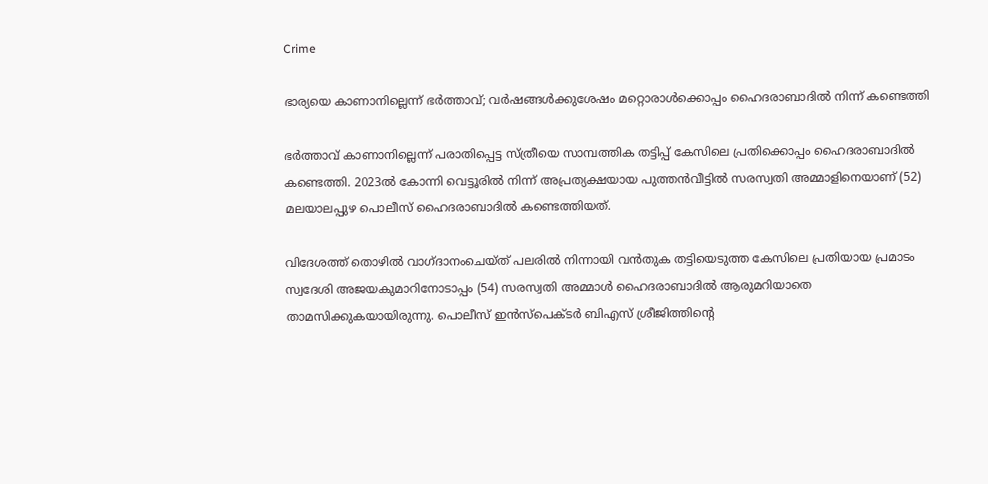Crime

ഭാര്യയെ കാണാനില്ലെന്ന് ഭര്‍ത്താവ്; വര്‍ഷങ്ങള്‍ക്കുശേഷം മറ്റൊരാള്‍ക്കൊപ്പം ഹൈദരാബാദിൽ നിന്ന് കണ്ടെത്തി

ഭര്‍ത്താവ് കാണാനില്ലെന്ന് പരാതിപ്പെട്ട സ്ത്രീയെ സാമ്പത്തിക തട്ടിപ്പ് കേസിലെ പ്രതിക്കൊപ്പം ഹൈദരാബാദിൽ കണ്ടെത്തി. 2023ൽ കോന്നി വെട്ടൂരിൽ നിന്ന് അപ്രത്യക്ഷയായ പുത്തൻവീട്ടിൽ സരസ്വതി അമ്മാളിനെയാണ് (52) മലയാലപ്പുഴ പൊലീസ് ഹൈദരാബാദിൽ കണ്ടെത്തിയത്.

വിദേശത്ത് തൊഴില്‍ വാഗ്ദാനംചെയ്ത് പലരില്‍ നിന്നായി വന്‍തുക തട്ടിയെടുത്ത കേസിലെ പ്രതിയായ പ്രമാടം സ്വദേശി അജയകുമാറിനോടാപ്പം (54) സരസ്വതി അമ്മാൾ ഹൈദരാബാദിൽ ആരുമറിയാതെ താമസിക്കുകയായിരുന്നു. പൊലീസ് ഇൻസ്പെക്ടർ ബിഎസ് ശ്രീജിത്തിന്റെ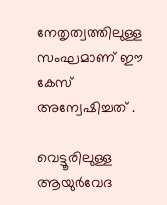നേതൃത്വത്തിലുള്ള സംഘമാണ് ഈ കേസ് അന്വേഷിച്ചത് .

വെട്ടൂരിലുള്ള ആയുർവേദ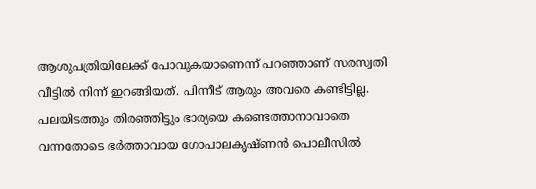ആശുപത്രിയിലേക്ക് പോവുകയാണെന്ന് പറഞ്ഞാണ് സരസ്വതി വീട്ടിൽ നിന്ന് ഇറങ്ങിയത്. പിന്നീട് ആരും അവരെ കണ്ടിട്ടില്ല. പലയിടത്തും തിരഞ്ഞിട്ടും ഭാര്യയെ കണ്ടെത്താനാവാതെ വന്നതോടെ ഭർത്താവായ ഗോപാലകൃഷ്ണന്‍ പൊലീസില്‍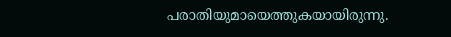പരാതിയുമായെത്തുകയായിരുന്നു.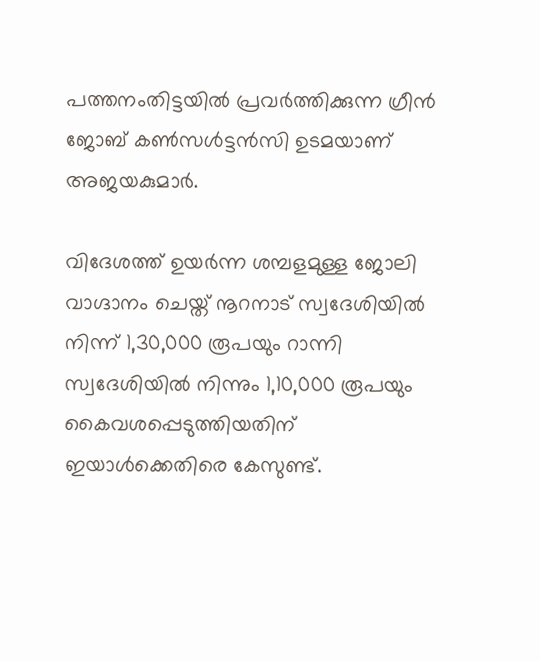പത്തനംതിട്ടയില്‍ പ്രവര്‍ത്തിക്കുന്ന ഗ്രീൻ ജോബ് കൺസൾട്ടൻസി ഉടമയാണ് അജയകുമാർ.

വിദേശത്ത് ഉയര്‍ന്ന ശമ്പളമുള്ള ജോലി വാഗ്ദാനം ചെയ്ത് നൂറനാട് സ്വദേശിയിൽ നിന്ന് 1,30,000 രൂപയും റാന്നി സ്വദേശിയിൽ നിന്നും 1,10,000 രൂപയും കൈവശപ്പെടുത്തിയതിന് ഇയാള്‍ക്കെതിരെ കേസുണ്ട്.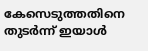കേസെടുത്തതിനെ തുടര്‍ന്ന് ഇയാള്‍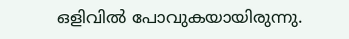ഒളിവിൽ പോവുകയായിരുന്നു.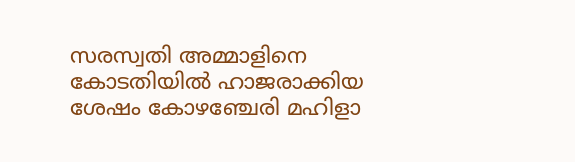സരസ്വതി അമ്മാളിനെ കോടതിയിൽ ഹാജരാക്കിയ ശേഷം കോഴഞ്ചേരി മഹിളാ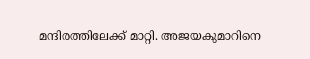മന്ദിരത്തിലേക്ക് മാറ്റി. അജയകുമാറിനെ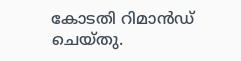കോടതി റിമാന്‍ഡ് ചെയ്തു.